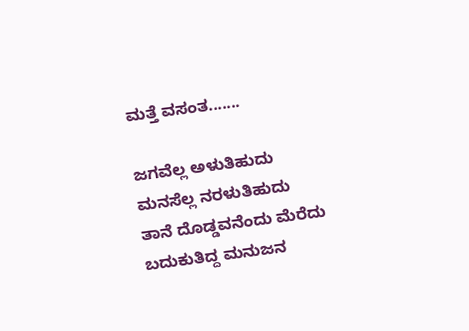ಮತ್ತೆ ವಸಂತ.......

ಜಗವೆಲ್ಲ ಅಳುತಿಹುದು
ಮನಸೆಲ್ಲ ನರಳುತಿಹುದು
ತಾನೆ ದೊಡ್ಡವನೆಂದು ಮೆರೆದು
ಬದುಕುತಿದ್ದ ಮನುಜನ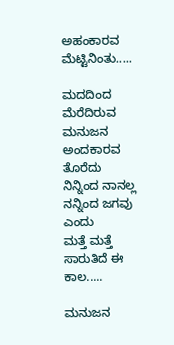ಅಹಂಕಾರವ ಮೆಟ್ಟಿನಿಂತು.....

ಮದದಿಂದ ಮೆರೆದಿರುವ
ಮನುಜನ ಅಂದಕಾರವ ತೊರೆದು
ನಿನ್ನಿಂದ ನಾನಲ್ಲ ನನ್ನಿಂದ ಜಗವು ಎಂದು
ಮತ್ತೆ ಮತ್ತೆ ಸಾರುತಿದೆ ಈ ಕಾಲ.....

ಮನುಜನ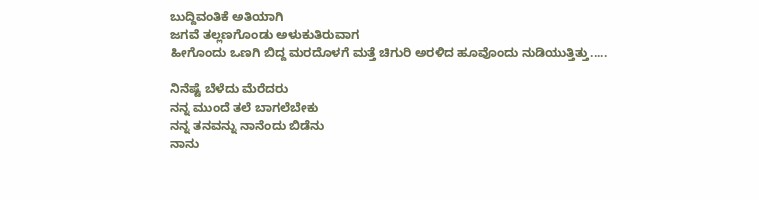ಬುದ್ದಿವಂತಿಕೆ ಅತಿಯಾಗಿ
ಜಗವೆ ತಲ್ಲಣಗೊಂಡು ಅಳುಕುತಿರುವಾಗ
ಹೀಗೊಂದು ಒಣಗಿ ಬಿದ್ದ ಮರದೊಳಗೆ ಮತ್ತೆ ಚಿಗುರಿ ಅರಳಿದ ಹೂವೊಂದು ನುಡಿಯುತ್ತಿತ್ತು.....

ನಿನೆಷ್ಟೆ ಬೆಳೆದು ಮೆರೆದರು
ನನ್ನ ಮುಂದೆ ತಲೆ ಬಾಗಲೆಬೇಕು
ನನ್ನ ತನವನ್ನು ನಾನೆಂದು ಬಿಡೆನು
ನಾನು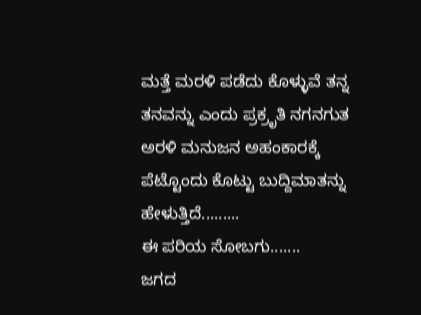ಮತ್ತೆ ಮರಳಿ ಪಡೆದು ಕೊಳ್ಳುವೆ ತನ್ನ ತನವನ್ನು ಎಂದು ಪ್ರಕ್ರೃತಿ ನಗನಗುತ ಅರಳಿ ಮನುಜನ ಅಹಂಕಾರಕ್ಕೆ ಪೆಟ್ಟೊಂದು ಕೊಟ್ಟು ಬುದ್ದಿಮಾತನ್ನು ಹೇಳುತ್ತಿದೆ.........
ಈ ಪರಿಯ ಸೋಬಗು.......
ಜಗದ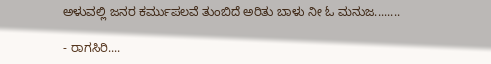ಅಳುವಲ್ಲಿ ಜನರ ಕರ್ಮುಪಲವೆ ತುಂಬಿದೆ ಅರಿತು ಬಾಳು ನೀ ಓ ಮನುಜ........

- ರಾಗಸಿರಿ....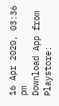16 Apr 2020, 03:36 pm
Download App from Playstore: